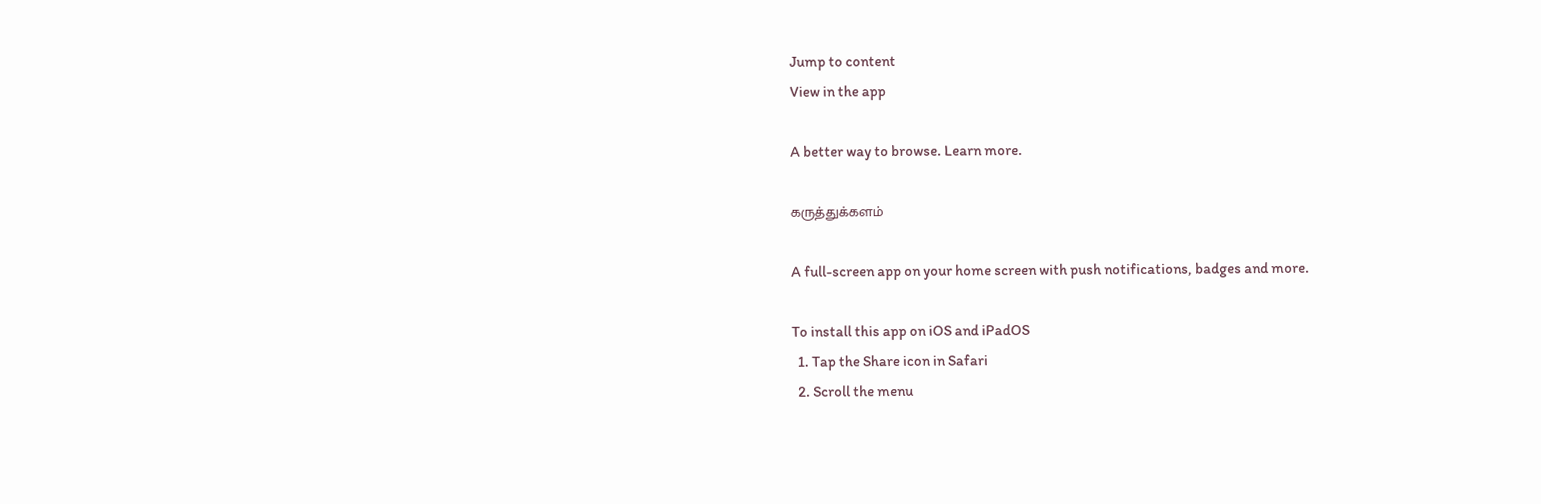Jump to content
View in the app

A better way to browse. Learn more.

கருத்துக்களம்

A full-screen app on your home screen with push notifications, badges and more.

To install this app on iOS and iPadOS
  1. Tap the Share icon in Safari
  2. Scroll the menu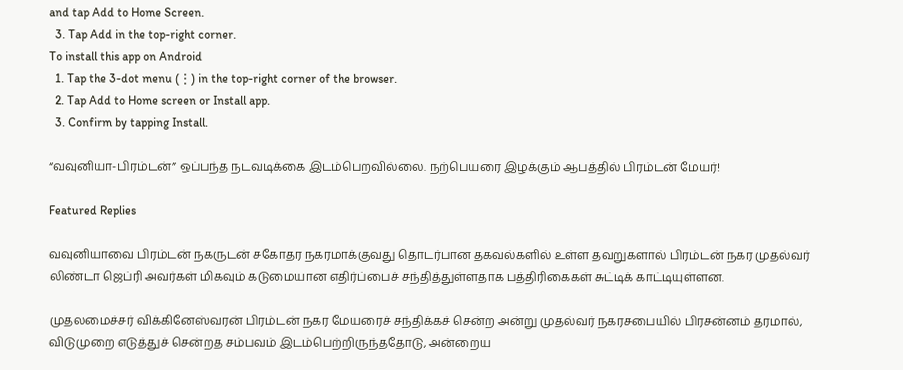and tap Add to Home Screen.
  3. Tap Add in the top-right corner.
To install this app on Android
  1. Tap the 3-dot menu (⋮) in the top-right corner of the browser.
  2. Tap Add to Home screen or Install app.
  3. Confirm by tapping Install.

“வவுனியா-பிரம்டன்” ஒப்பந்த நடவடிக்கை இடம்பெறவில்லை. நற்பெயரை இழக்கும் ஆபத்தில் பிரம்டன் மேயர்!

Featured Replies

வவுனியாவை பிரம்டன் நகருடன் சகோதர நகரமாக்குவது தொடர்பான தகவல்களில் உள்ள தவறுகளால் பிரம்டன் நகர முதல்வர் லிண்டா ஜெப்ரி அவர்கள் மிகவும் கடுமையான எதிர்ப்பைச் சந்தித்துள்ளதாக பத்திரிகைகள் சுட்டிக் காட்டியுள்ளன.

முதலமைச்சர் விக்கினேஸ்வரன் பிரம்டன் நகர மேயரைச் சந்திக்கச் சென்ற அன்று முதல்வர் நகரசபையில் பிரசன்னம் தரமால், விடுமுறை எடுத்துச் சென்றத சம்பவம் இடம்பெற்றிருந்ததோடு, அன்றைய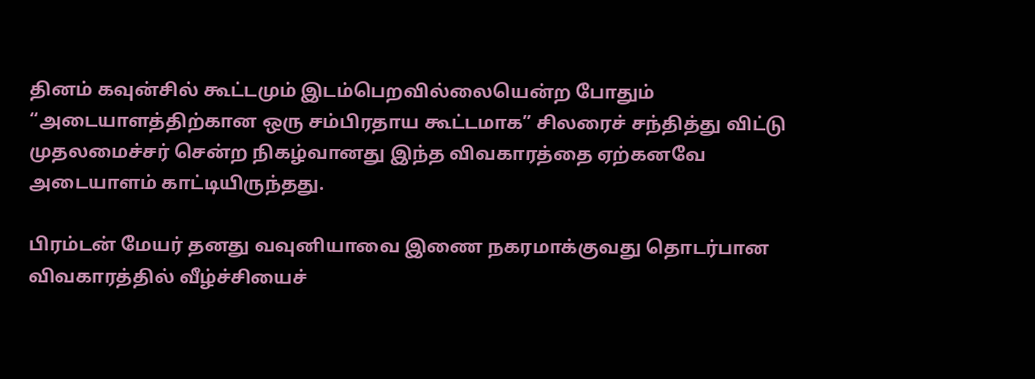தினம் கவுன்சில் கூட்டமும் இடம்பெறவில்லையென்ற போதும் “அடையாளத்திற்கான ஒரு சம்பிரதாய கூட்டமாக” சிலரைச் சந்தித்து விட்டு முதலமைச்சர் சென்ற நிகழ்வானது இந்த விவகாரத்தை ஏற்கனவே அடையாளம் காட்டியிருந்தது.

பிரம்டன் மேயர் தனது வவுனியாவை இணை நகரமாக்குவது தொடர்பான விவகாரத்தில் வீழ்ச்சியைச்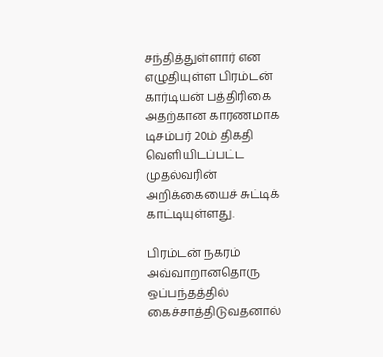சந்தித்துள்ளார் என எழுதியுள்ள பிரம்டன் கார்டியன் பத்திரிகை அதற்கான காரணமாக டிசம்பர் 20ம் திகதி வெளியிடப்பட்ட முதல்வரின் அறிக்கையைச் சுட்டிக் காட்டியுள்ளது.

பிரம்டன் நகரம் அவ்வாறானதொரு ஒப்பந்தத்தில் கைச்சாத்திடுவதனால்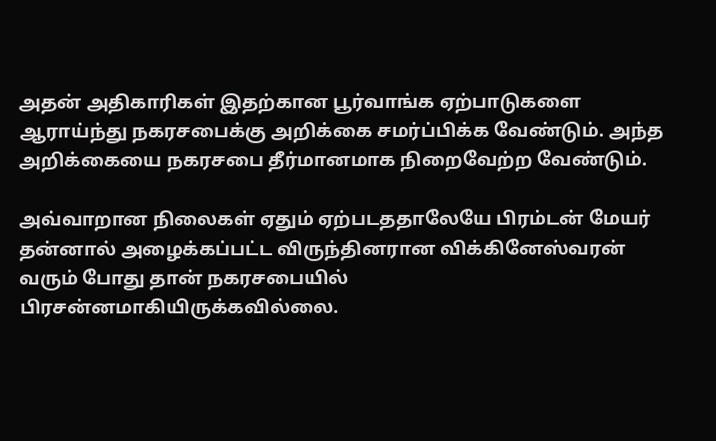அதன் அதிகாரிகள் இதற்கான பூர்வாங்க ஏற்பாடுகளை ஆராய்ந்து நகரசபைக்கு அறிக்கை சமர்ப்பிக்க வேண்டும். அந்த அறிக்கையை நகரசபை தீர்மானமாக நிறைவேற்ற வேண்டும்.

அவ்வாறான நிலைகள் ஏதும் ஏற்படததாலேயே பிரம்டன் மேயர் தன்னால் அழைக்கப்பட்ட விருந்தினரான விக்கினேஸ்வரன் வரும் போது தான் நகரசபையில் பிரசன்னமாகியிருக்கவில்லை.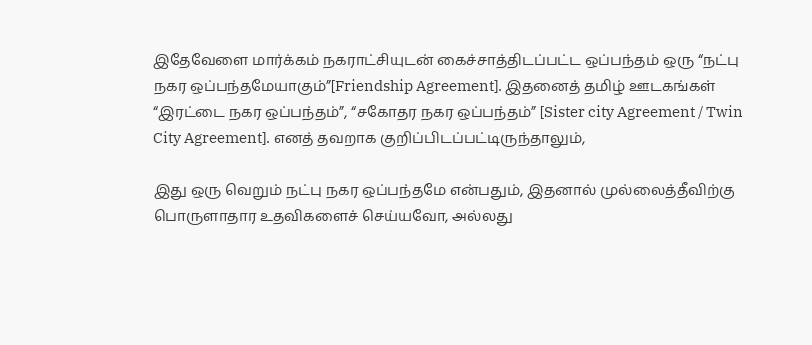இதேவேளை மார்க்கம் நகராட்சியுடன் கைச்சாத்திடப்பட்ட ஒப்பந்தம் ஒரு “நட்பு நகர ஒப்பந்தமேயாகும்”[Friendship Agreement]. இதனைத் தமிழ் ஊடகங்கள் “இரட்டை நகர ஒப்பந்தம்”, “சகோதர நகர ஒப்பந்தம்” [Sister city Agreement / Twin City Agreement]. எனத் தவறாக குறிப்பிடப்பட்டிருந்தாலும்,

இது ஒரு வெறும் நட்பு நகர ஒப்பந்தமே என்பதும், இதனால் முல்லைத்தீவிற்கு பொருளாதார உதவிகளைச் செய்யவோ, அல்லது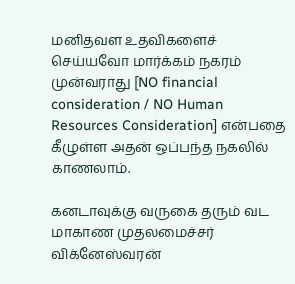மனிதவள உதவிகளைச் செய்யவோ மார்க்கம் நகரம் முன்வராது [NO financial consideration / NO Human Resources Consideration] என்பதை கீழுள்ள அதன் ஒப்பந்த நகலில் காணலாம்.

கனடாவுக்கு வருகை தரும் வட மாகாண முதலமைச்சர் விக்னேஸ்வரன்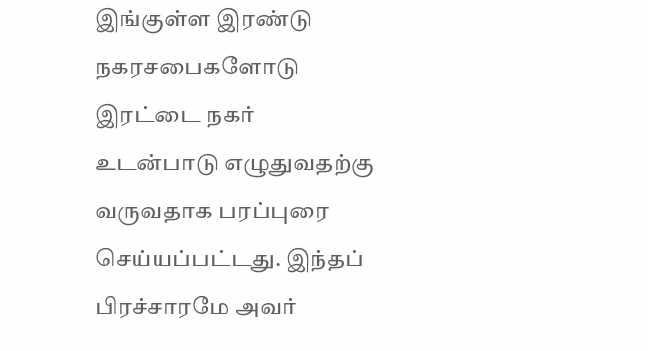இங்குள்ள இரண்டு நகரசபைகளோடு இரட்டை நகர் உடன்பாடு எழுதுவதற்கு வருவதாக பரப்புரை செய்யப்பட்டது. இந்தப் பிரச்சாரமே அவர்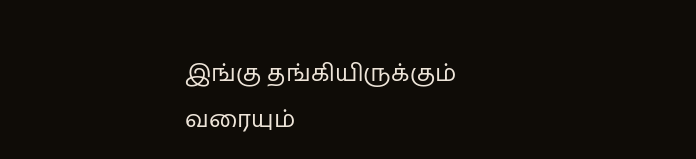இங்கு தங்கியிருக்கும் வரையும்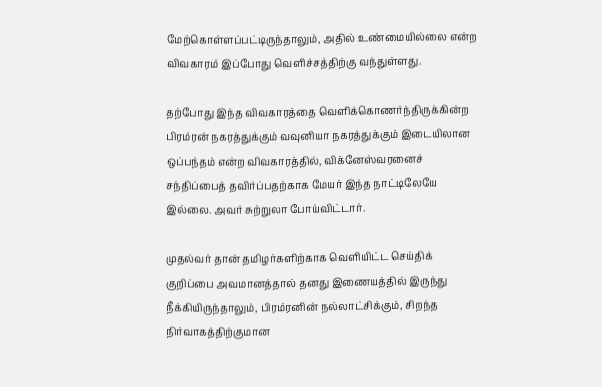மேற்கொள்ளப்பட்டிருந்தாலும், அதில் உண்மையில்லை என்ற விவகாரம் இப்போது வெளிச்சத்திற்கு வந்துள்ளது.

தற்போது இந்த விவகாரத்தை வெளிக்கொணர்ந்திருக்கின்ற பிரம்ரன் நகரத்துக்கும் வவுனியா நகரத்துக்கும் இடையிலான ஒப்பந்தம் என்ற விவகாரத்தில், விக்னேஸ்வரனைச் சந்திப்பைத் தவிர்ப்பதற்காக மேயர் இந்த நாட்டிலேயே இல்லை. அவர் சுற்றுலா போய்விட்டார்.

முதல்வர் தான் தமிழர்களிற்காக வெளியிட்ட செய்திக் குறிப்பை அவமானத்தால் தனது இணையத்தில் இருந்து நீக்கியிருந்தாலும், பிரம்ரனின் நல்லாட்சிக்கும், சிறந்த நிர்வாகத்திற்குமான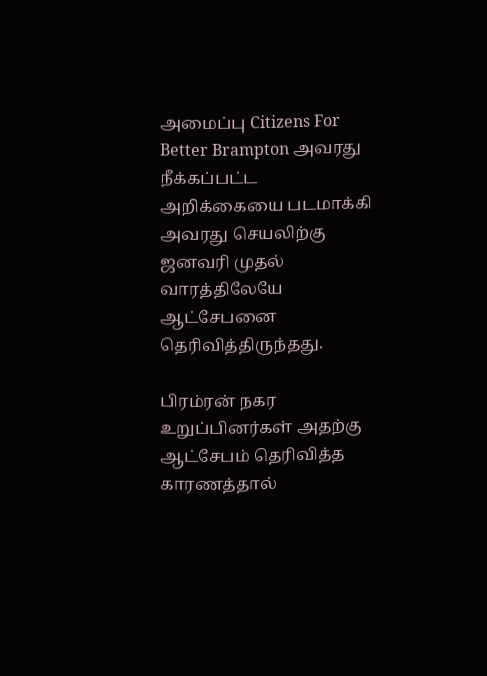அமைப்பு Citizens For Better Brampton அவரது நீக்கப்பட்ட அறிக்கையை படமாக்கி அவரது செயலிற்கு ஜனவரி முதல் வாரத்திலேயே ஆட்சேபனை தெரிவித்திருந்தது.

பிரம்ரன் நகர உறுப்பினர்கள் அதற்கு ஆட்சேபம் தெரிவித்த காரணத்தால்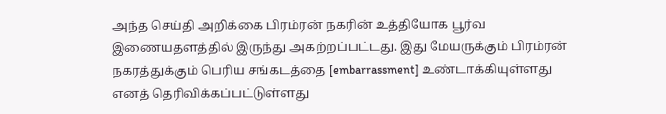அந்த செய்தி அறிக்கை பிரம்ரன் நகரின் உத்தியோக பூர்வ இணையதளத்தில் இருந்து அகற்றப்பட்டது. இது மேயருக்கும் பிரம்ரன் நகரத்துக்கும் பெரிய சங்கடத்தை [embarrassment] உண்டாக்கியுள்ளது எனத் தெரிவிக்கப்பட்டுள்ளது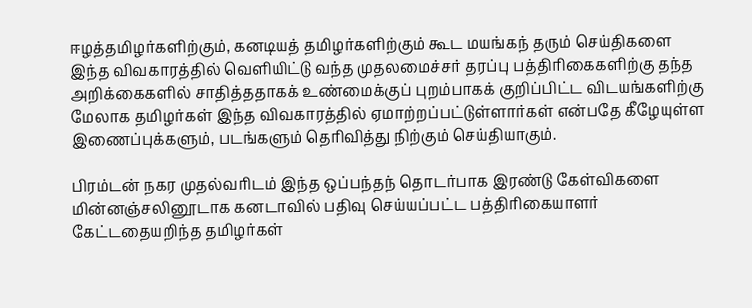ஈழத்தமிழர்களிற்கும், கனடியத் தமிழர்களிற்கும் கூட மயங்கந் தரும் செய்திகளை இந்த விவகாரத்தில் வெளியிட்டு வந்த முதலமைச்சர் தரப்பு பத்திரிகைகளிற்கு தந்த அறிக்கைகளில் சாதித்ததாகக் உண்மைக்குப் புறம்பாகக் குறிப்பிட்ட விடயங்களிற்கு மேலாக தமிழர்கள் இந்த விவகாரத்தில் ஏமாற்றப்பட்டுள்ளார்கள் என்பதே கீழேயுள்ள இணைப்புக்களும், படங்களும் தெரிவித்து நிற்கும் செய்தியாகும்.

பிரம்டன் நகர முதல்வரிடம் இந்த ஒப்பந்தந் தொடர்பாக இரண்டு கேள்விகளை மின்னஞ்சலினூடாக கனடாவில் பதிவு செய்யப்பட்ட பத்திரிகையாளர் கேட்டதையறிந்த தமிழர்கள்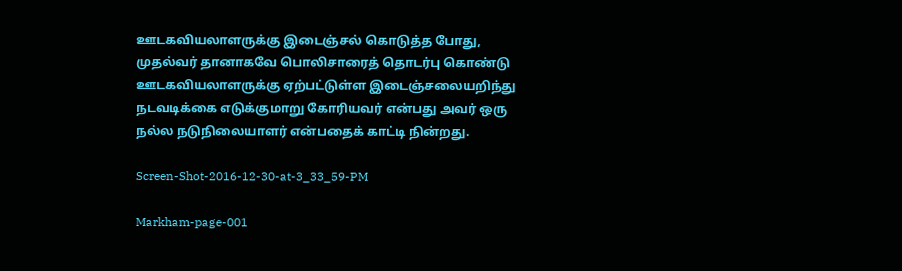ஊடகவியலாளருக்கு இடைஞ்சல் கொடுத்த போது, முதல்வர் தானாகவே பொலிசாரைத் தொடர்பு கொண்டு ஊடகவியலாளருக்கு ஏற்பட்டுள்ள இடைஞ்சலையறிந்து நடவடிக்கை எடுக்குமாறு கோரியவர் என்பது அவர் ஒரு நல்ல நடுநிலையாளர் என்பதைக் காட்டி நின்றது.

Screen-Shot-2016-12-30-at-3_33_59-PM

Markham-page-001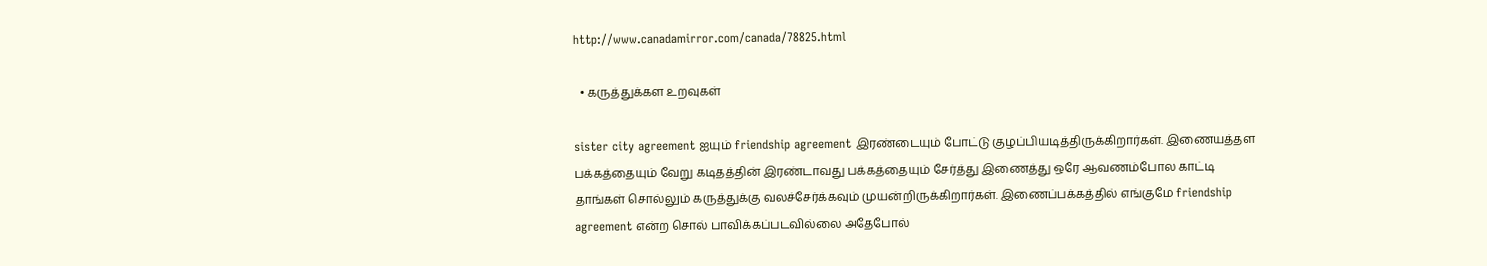http://www.canadamirror.com/canada/78825.html

  • கருத்துக்கள உறவுகள்

sister city agreement ஐயும் friendship agreement இரண்டையும் போட்டு குழப்பியடித்திருக்கிறார்கள். இணையத்தள பக்கத்தையும் வேறு கடிதத்தின் இரண்டாவது பக்கத்தையும் சேர்த்து இணைத்து ஒரே ஆவணம்போல காட்டி தாங்கள் சொல்லும் கருத்துக்கு வலச்சேர்க்கவும் முயன்றிருக்கிறார்கள். இணைப்பக்கத்தில் எங்குமே friendship agreement என்ற சொல் பாவிக்கப்படவில்லை அதேபோல்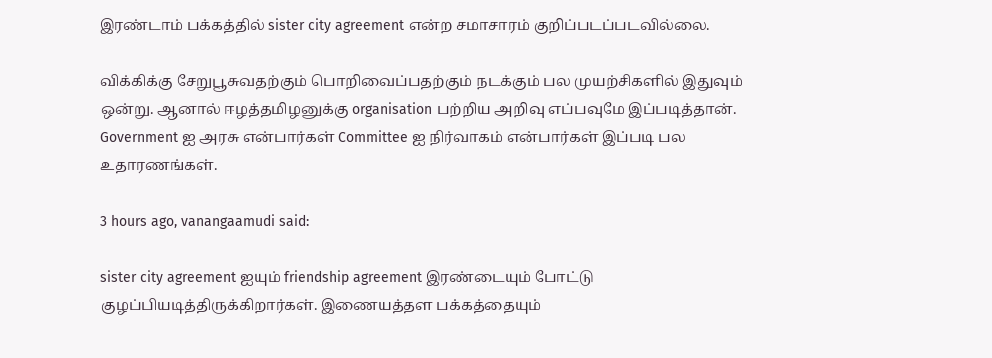இரண்டாம் பக்கத்தில் sister city agreement என்ற சமாசாரம் குறிப்படப்படவில்லை.

விக்கிக்கு சேறுபூசுவதற்கும் பொறிவைப்பதற்கும் நடக்கும் பல முயற்சிகளில் இதுவும் ஒன்று. ஆனால் ஈழத்தமிழனுக்கு organisation பற்றிய அறிவு எப்பவுமே இப்படித்தான். Government ஐ அரசு என்பார்கள் Committee ஐ நிர்வாகம் என்பார்கள் இப்படி பல உதாரணங்கள்.

3 hours ago, vanangaamudi said:

sister city agreement ஐயும் friendship agreement இரண்டையும் போட்டு குழப்பியடித்திருக்கிறார்கள். இணையத்தள பக்கத்தையும்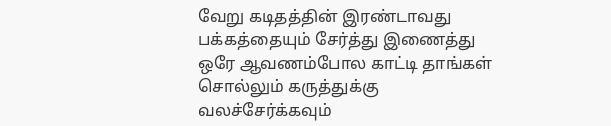வேறு கடிதத்தின் இரண்டாவது பக்கத்தையும் சேர்த்து இணைத்து ஒரே ஆவணம்போல காட்டி தாங்கள் சொல்லும் கருத்துக்கு வலச்சேர்க்கவும்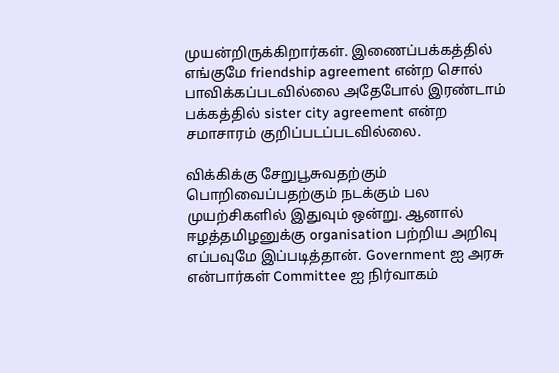முயன்றிருக்கிறார்கள். இணைப்பக்கத்தில் எங்குமே friendship agreement என்ற சொல் பாவிக்கப்படவில்லை அதேபோல் இரண்டாம் பக்கத்தில் sister city agreement என்ற சமாசாரம் குறிப்படப்படவில்லை.

விக்கிக்கு சேறுபூசுவதற்கும் பொறிவைப்பதற்கும் நடக்கும் பல முயற்சிகளில் இதுவும் ஒன்று. ஆனால் ஈழத்தமிழனுக்கு organisation பற்றிய அறிவு எப்பவுமே இப்படித்தான். Government ஐ அரசு என்பார்கள் Committee ஐ நிர்வாகம்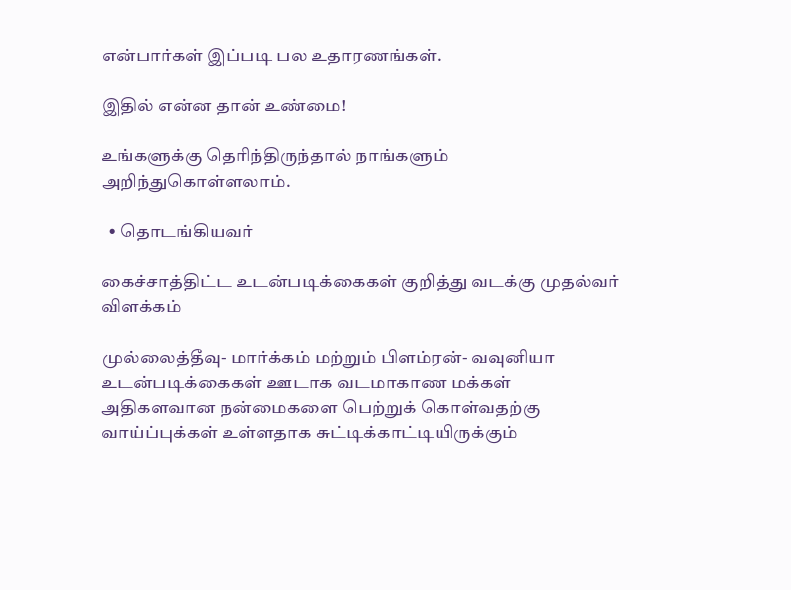என்பார்கள் இப்படி பல உதாரணங்கள்.

இதில் என்ன தான் உண்மை!

உங்களுக்கு தெரிந்திருந்தால் நாங்களும் அறிந்துகொள்ளலாம்.

  • தொடங்கியவர்

கைச்சாத்திட்ட உடன்படிக்கைகள் குறித்து வடக்கு முதல்வர் விளக்கம்

முல்லைத்தீவு- மார்க்கம் மற்றும் பிளம்ரன்- வவுனியா உடன்படிக்கைகள் ஊடாக வடமாகாண மக்கள் அதிகளவான நன்மைகளை பெற்றுக் கொள்வதற்கு வாய்ப்புக்கள் உள்ளதாக சுட்டிக்காட்டியிருக்கும்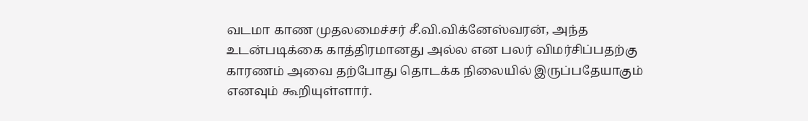வடமா காண முதலமைச்சர் சீ.வி.விக்னேஸ்வரன், அந்த உடன்படிக்கை காத்திரமானது அல்ல என பலர் விமர்சிப்பதற்கு காரணம் அவை தற்போது தொடக்க நிலையில் இருப்பதேயாகும் எனவும் கூறியுள்ளார்.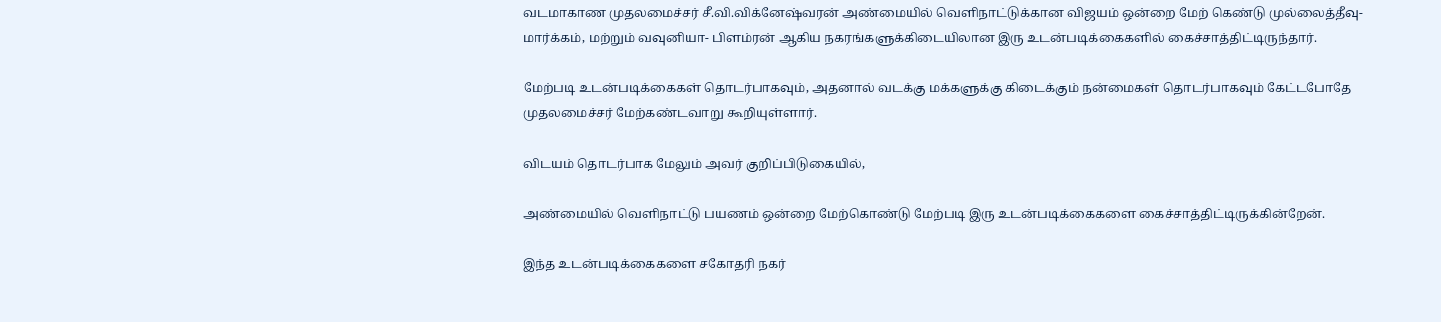வடமாகாண முதலமைச்சர் சீ.வி.விக்னேஷ்வரன் அண்மையில் வெளிநாட்டுக்கான விஜயம் ஒன்றை மேற் கெண்டு முல்லைத்தீவு- மார்க்கம், மற்றும் வவுனியா- பிளம்ரன் ஆகிய நகரங்களுக்கிடையிலான இரு உடன்படிக்கைகளில் கைச்சாத்திட்டிருந்தார்.

மேற்படி உடன்படிக்கைகள் தொடர்பாகவும், அதனால் வடக்கு மக்களுக்கு கிடைக்கும் நன்மைகள் தொடர்பாகவும் கேட்டபோதே முதலமைச்சர் மேற்கண்டவாறு கூறியுள்ளார்.

விடயம் தொடர்பாக மேலும் அவர் குறிப்பிடுகையில்,

அண்மையில் வெளிநாட்டு பயணம் ஒன்றை மேற்கொண்டு மேற்படி இரு உடன்படிக்கைகளை கைச்சாத்திட்டிருக்கின்றேன்.

இந்த உடன்படிக்கைகளை சகோதரி நகர்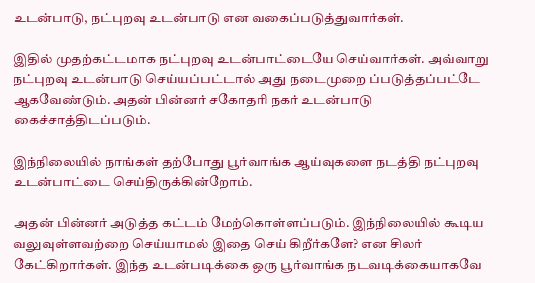உடன்பாடு, நட்புறவு உடன்பாடு என வகைப்படுத்துவார்கள்.

இதில் முதற்கட்டமாக நட்புறவு உடன்பாட்டையே செய்வார்கள். அவ்வாறு நட்புறவு உடன்பாடு செய்யப்பட்டால் அது நடைமுறை ப்படுத்தப்பட்டே ஆகவேண்டும். அதன் பின்னர் சகோதரி நகர் உடன்பாடு கைச்சாத்திடப்படும்.

இந்நிலையில் நாங்கள் தற்போது பூர்வாங்க ஆய்வுகளை நடத்தி நட்புறவு உடன்பாட்டை செய்திருக்கின்றோம்.

அதன் பின்னர் அடுத்த கட்டம் மேற்கொள்ளப்படும். இந்நிலையில் கூடிய வலுவுள்ளவற்றை செய்யாமல் இதை செய் கிறீர்களே? என சிலர் கேட்கிறார்கள். இந்த உடன்படிக்கை ஒரு பூர்வாங்க நடவடிக்கையாகவே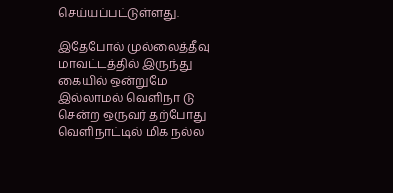செய்யப்பட்டுள்ளது.

இதேபோல் முல்லைத்தீவு மாவட்டத்தில் இருந்து கையில் ஒன்றுமே இல்லாமல் வெளிநா டு சென்ற ஒருவர் தற்போது வெளிநாட்டில் மிக நல்ல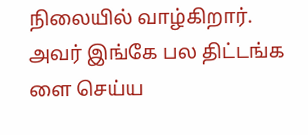நிலையில் வாழ்கிறார். அவர் இங்கே பல திட்டங்க ளை செய்ய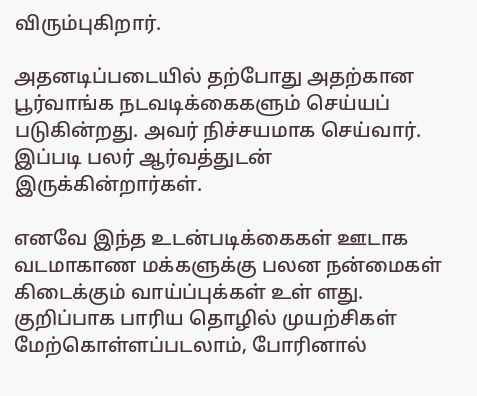விரும்புகிறார்.

அதனடிப்படையில் தற்போது அதற்கான பூர்வாங்க நடவடிக்கைகளும் செய்யப் படுகின்றது. அவர் நிச்சயமாக செய்வார். இப்படி பலர் ஆர்வத்துடன் இருக்கின்றார்கள்.

எனவே இந்த உடன்படிக்கைகள் ஊடாக வடமாகாண மக்களுக்கு பலன நன்மைகள் கிடைக்கும் வாய்ப்புக்கள் உள் ளது. குறிப்பாக பாரிய தொழில் முயற்சிகள் மேற்கொள்ளப்படலாம், போரினால்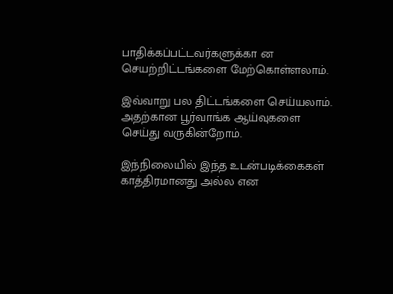பாதிக்கப்பட்டவர்களுக்கா ன செயற்றிட்டங்களை மேற்கொள்ளலாம்.

இவ்வாறு பல திட்டங்களை செய்யலாம். அதற்கான பூர்வாங்க ஆய்வுகளை செய்து வருகின்றோம்.

இந்நிலையில் இந்த உடன்படிக்கைகள் காத்திரமானது அல்ல என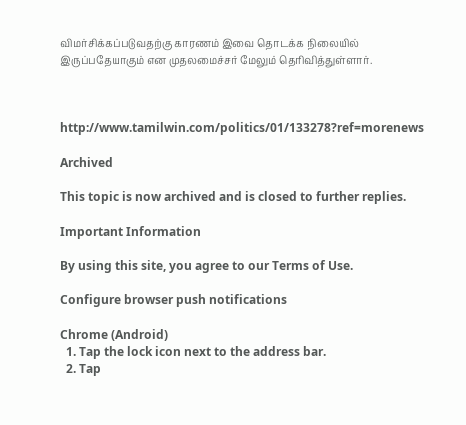விமர்சிக்கப்படுவதற்கு காரணம் இவை தொடக்க நிலையில் இருப்பதேயாகும் என முதலமைச்சர் மேலும் தெரிவித்துள்ளார்.



http://www.tamilwin.com/politics/01/133278?ref=morenews

Archived

This topic is now archived and is closed to further replies.

Important Information

By using this site, you agree to our Terms of Use.

Configure browser push notifications

Chrome (Android)
  1. Tap the lock icon next to the address bar.
  2. Tap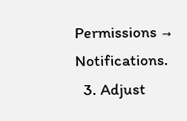Permissions → Notifications.
  3. Adjust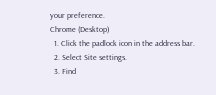your preference.
Chrome (Desktop)
  1. Click the padlock icon in the address bar.
  2. Select Site settings.
  3. Find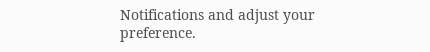Notifications and adjust your preference.